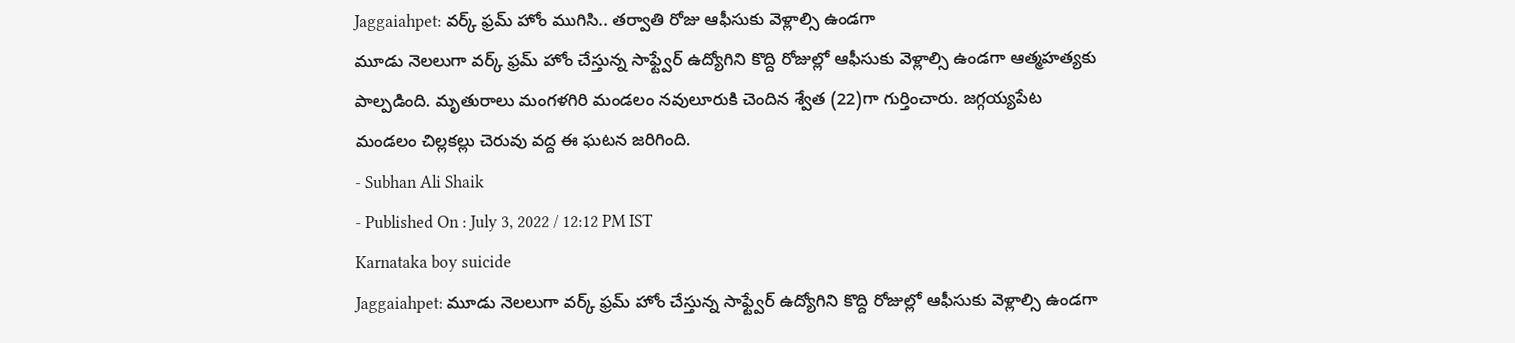Jaggaiahpet: వర్క్ ఫ్రమ్ హోం ముగిసి.. తర్వాతి రోజు ఆఫీసుకు వెళ్లాల్సి ఉండగా
మూడు నెలలుగా వర్క్ ఫ్రమ్ హోం చేస్తున్న సాఫ్ట్వేర్ ఉద్యోగిని కొద్ది రోజుల్లో ఆఫీసుకు వెళ్లాల్సి ఉండగా ఆత్మహత్యకు పాల్పడింది. మృతురాలు మంగళగిరి మండలం నవులూరుకి చెందిన శ్వేత (22)గా గుర్తించారు. జగ్గయ్యపేట మండలం చిల్లకల్లు చెరువు వద్ద ఈ ఘటన జరిగింది.
- Subhan Ali Shaik
- Published On : July 3, 2022 / 12:12 PM IST
Karnataka boy suicide
Jaggaiahpet: మూడు నెలలుగా వర్క్ ఫ్రమ్ హోం చేస్తున్న సాఫ్ట్వేర్ ఉద్యోగిని కొద్ది రోజుల్లో ఆఫీసుకు వెళ్లాల్సి ఉండగా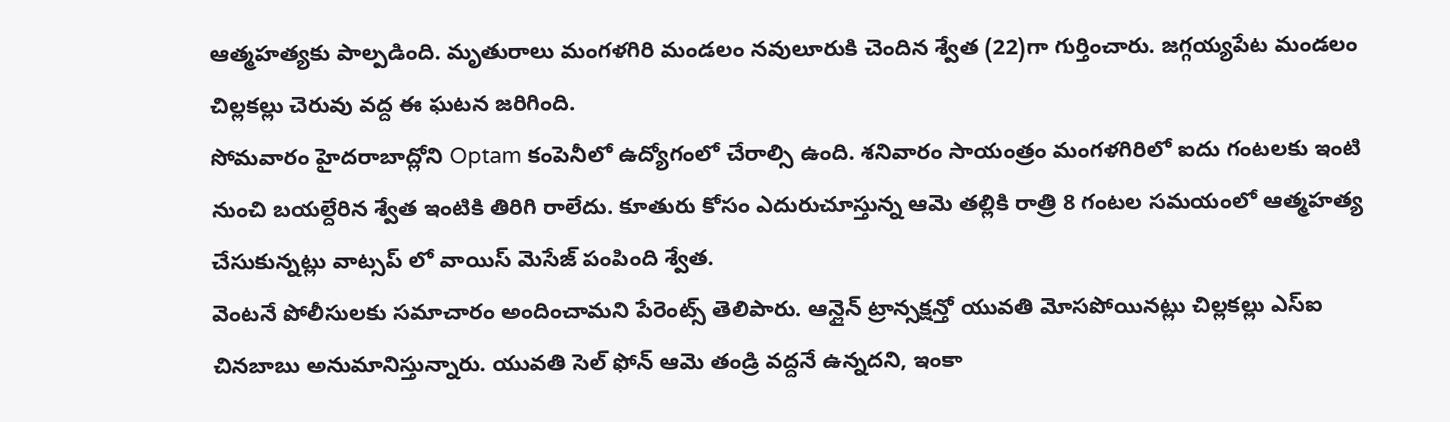ఆత్మహత్యకు పాల్పడింది. మృతురాలు మంగళగిరి మండలం నవులూరుకి చెందిన శ్వేత (22)గా గుర్తించారు. జగ్గయ్యపేట మండలం చిల్లకల్లు చెరువు వద్ద ఈ ఘటన జరిగింది.
సోమవారం హైదరాబాద్లోని Optam కంపెనీలో ఉద్యోగంలో చేరాల్సి ఉంది. శనివారం సాయంత్రం మంగళగిరిలో ఐదు గంటలకు ఇంటి నుంచి బయల్దేరిన శ్వేత ఇంటికి తిరిగి రాలేదు. కూతురు కోసం ఎదురుచూస్తున్న ఆమె తల్లికి రాత్రి 8 గంటల సమయంలో ఆత్మహత్య చేసుకున్నట్లు వాట్సప్ లో వాయిస్ మెసేజ్ పంపింది శ్వేత.
వెంటనే పోలీసులకు సమాచారం అందించామని పేరెంట్స్ తెలిపారు. ఆన్లైన్ ట్రాన్సక్షన్తో యువతి మోసపోయినట్లు చిల్లకల్లు ఎస్ఐ చినబాబు అనుమానిస్తున్నారు. యువతి సెల్ ఫోన్ ఆమె తండ్రి వద్దనే ఉన్నదని, ఇంకా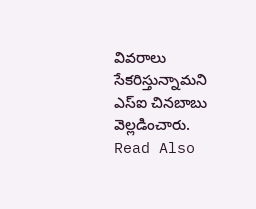వివరాలు సేకరిస్తున్నామని ఎస్ఐ చినబాబు వెల్లడించారు.
Read Also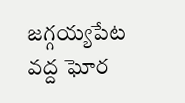జగ్గయ్యపేట వద్ద ఘోర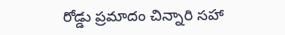రోడ్డు ప్రమాదం చిన్నారి సహా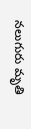నలుగురు మృతి